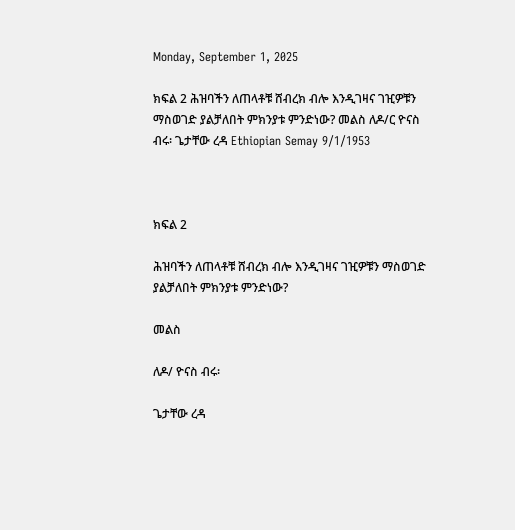Monday, September 1, 2025

ክፍል 2 ሕዝባችን ለጠላቶቹ ሸብረክ ብሎ እንዲገዛና ገዢዎቹን ማስወገድ ያልቻለበት ምክንያቱ ምንድነው? መልስ ለዶ/ር ዮናስ ብሩ፡ ጌታቸው ረዳ Ethiopian Semay 9/1/1953



ክፍል 2

ሕዝባችን ለጠላቶቹ ሸብረክ ብሎ እንዲገዛና ገዢዎቹን ማስወገድ ያልቻለበት ምክንያቱ ምንድነው?

መልስ

ለዶ/ ዮናስ ብሩ፡

ጌታቸው ረዳ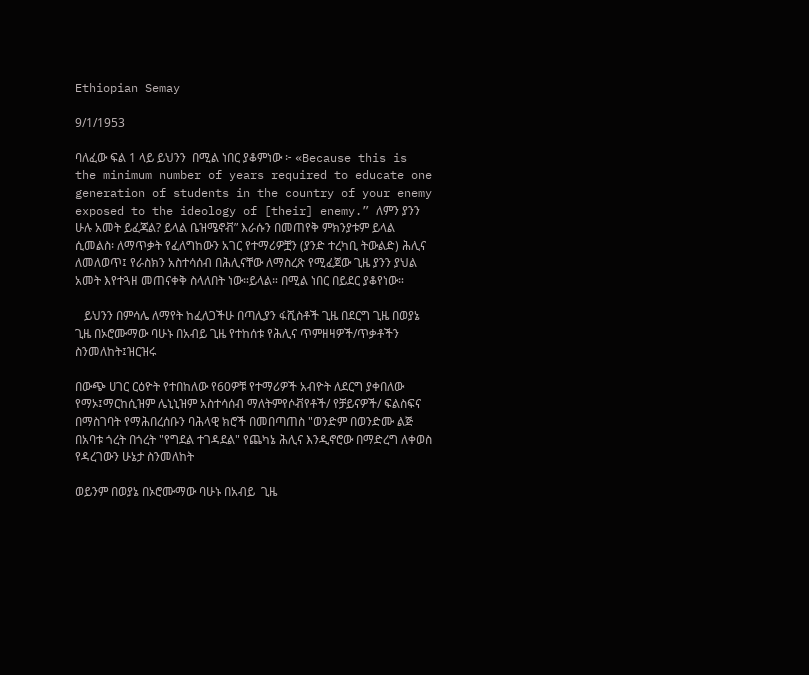Ethiopian Semay

9/1/1953

ባለፈው ፍል 1 ላይ ይህንን  በሚል ነበር ያቆምነው ፦ «Because this is the minimum number of years required to educate one generation of students in the country of your enemy exposed to the ideology of [their] enemy.” ለምን ያንን ሁሉ አመት ይፈጃል? ይላል ቤዝሜኖቭ” እራሱን በመጠየቅ ምክንያቱም ይላል ሲመልስ፡ ለማጥቃት የፈለግከውን አገር የተማሪዎቿን (ያንድ ተረካቢ ትውልድ) ሕሊና ለመለወጥ፤ የራስክን አስተሳሰብ በሕሊናቸው ለማስረጽ የሚፈጀው ጊዜ ያንን ያህል አመት እየተጓዘ መጠናቀቅ ስላለበት ነው።ይላል። በሚል ነበር በይደር ያቆየነው።

   ይህንን በምሳሌ ለማየት ከፈለጋችሁ በጣሊያን ፋሺስቶች ጊዜ በደርግ ጊዜ በወያኔ ጊዜ በኦሮሙማው ባሁኑ በአብይ ጊዜ የተከሰቱ የሕሊና ጥምዘዛዎች/ጥቃቶችን ስንመለከት፤ዝርዝሩ

በውጭ ሀገር ርዕዮት የተበከለው የ60ዎቹ የተማሪዎች አብዮት ለደርግ ያቀበለው የማኦ፤ማርከሲዝም ሌኒኒዝም አስተሳሰብ ማለትምየሶቭየቶች/ የቻይናዎች/ ፍልስፍና በማስገባት የማሕበረሰቡን ባሕላዊ ክሮች በመበጣጠስ "ወንድም በወንድሙ ልጅ በአባቱ ጎረት በጎረት "የግደል ተገዳደል" የጨካኔ ሕሊና እንዲኖሮው በማድረግ ለቀወስ የዳረገውን ሁኔታ ስንመለከት

ወይንም በወያኔ በኦሮሙማው ባሁኑ በአብይ  ጊዜ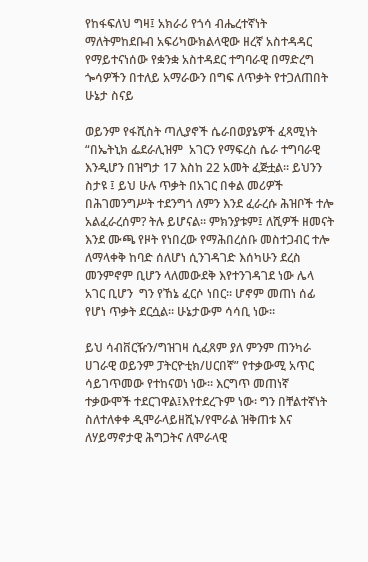የከፋፍለህ ግዛ፤ አክራሪ የጎሳ ብሔረተኛነት ማለትምከደቡብ አፍሪካውክልላዊው ዘረኛ አስተዳዳር የማይተናነሰው የቋንቋ አስተዳደር ተግባራዊ በማድረግ ጐሳዎችን በተለይ አማራውን በግፍ ለጥቃት የተጋለጠበት ሁኔታ ስናይ

ወይንም የፋሺስት ጣሊያኖች ሴራበወያኔዎች ፈጻሚነት “በኤትኒክ ፌደራሊዝም  አገርን የማፍረስ ሴራ ተግባራዊ እንዲሆን በዝግታ 17 እስከ 22 አመት ፈጅቷል። ይህንን ስታዩ ፤ ይህ ሁሉ ጥቃት በአገር በቀል መሪዎች በሕገመንግሥት ተደንግጎ ለምን እንደ ፈራረሱ ሕዝቦች ተሎ አልፈራረሰም? ትሉ ይሆናል። ምክንያቱም፤ ለሺዎች ዘመናት እንደ ሙጫ የዞት የነበረው የማሕበረሰቡ መስተጋብር ተሎ ለማላቀቅ ከባድ ሰለሆነ ሲንገዳገድ እሰካሁን ደረስ መንምኖም ቢሆን ላለመውደቅ እየተንገዳገደ ነው ሌላ አገር ቢሆን  ግን የኸኔ ፈርሶ ነበር። ሆኖም መጠነ ሰፊ የሆነ ጥቃት ደርሷል። ሁኔታውም ሳሳቢ ነው።

ይህ ሳብቨርዥን/ግዝገዛ ሲፈጸም ያለ ምንም ጠንካራ ሀገራዊ ወይንም ፓትርዮቲክ/ሀርበኛ” የተቃውሚ አጥር ሳይገጥመው የተከናወነ ነው። እርግጥ መጠነኛ ተቃውሞች ተደርገዋል፤እየተደረጉም ነው፡ ግን በቸልተኛነት ስለተለቀቀ ዲሞራላይዘሺኑ/የሞራል ዝቅጠቱ እና ለሃይማኖታዊ ሕግጋትና ለሞራላዊ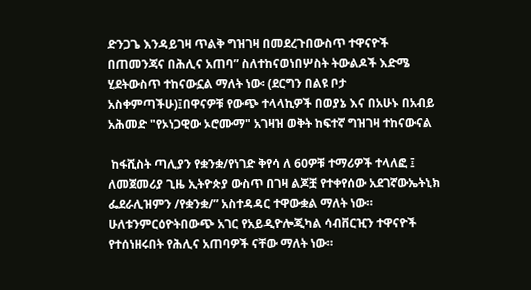ድንጋጌ እንዳይገዛ ጥልቅ ግዝገዛ በመደረጉበውስጥ ተዋናዮች በጠመንጃና በሕሊና አጠባ” ስለተከናወነበሦስት ትውልዶች እድሜ ሂደትውስጥ ተከናውኗል ማለት ነው፡ (ደርግን በልዩ ቦታ አስቀምጣችሁ)፤በዋናዎቹ የውጭ ተላላኪዎች በወያኔ እና በአሁኑ በአብይ አሕመድ "የኦነጋዊው ኦሮሙማ" አገዛዝ ወቅት ከፍተኛ ግዝገዛ ተከናውናል

 ከፋሺስት ጣሊያን የቋንቋ/የነገድ ቅየሳ ለ 60ዎቹ ተማሪዎች ተላለፎ ፤ ለመጀመሪያ ጊዜ ኢትዮጵያ ውስጥ በገዛ ልጆቿ የተቀየሰው አደገኛውኤትኒክ ፌደራሊዝምን /የቋንቋ/” አስተዳዳር ተዋውቋል ማለት ነው። ሁለቱንምርዕዮትበውጭ አገር የአይዲዮሎጂካል ሳብቨርዢን ተዋናዮች የተሰነዘሩበት የሕሊና አጠባዎች ናቸው ማለት ነው።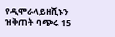የዲሞራላይዘሺኑን ዝቅጠት ባጭሩ 15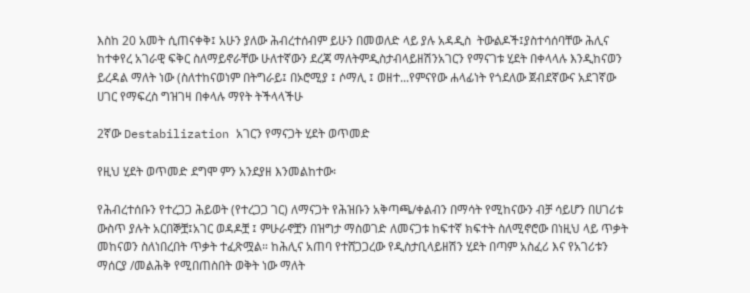እስከ 20 አመት ሲጠናቀቅ፤ አሁን ያለው ሕብረተሰብም ይሁን በመወለድ ላይ ያሉ አዳዲስ  ትውልዶች፤ያስተሳሰባቸው ሕሊና ከተቀየረ አገራዊ ፍቅር ስለማይኖራቸው ሁለተኛውን ደረጃ ማለትምዲስታብላይዘሽንአገርን የማናገቱ ሂደት በቀላላሉ እንዲከናወን ይረዳል ማለት ነው (ስለተከናወነም በትግራይ፤ በኦሮሚያ ፤ ሶማሊ ፤ ወዘተ...የምናየው ሐላፊነት የጎደለው ጀብደኛውና አደገኛው ሀገር የማፍረስ ግዝገዛ በቀላሉ ማየት ትችላላችሁ

2ኛው Destabilization አገርን የማናጋት ሂደት ወጥመድ

የዚህ ሂደት ወጥመድ ደግሞ ምን አንደያዘ እንመልከተው፡

የሕብረተሰቡን የተረጋጋ ሕይወት (የተረጋጋ ገር) ለማናጋት የሕዝቡን አቅጣጫ/ቀልብን በማሳት የሚከናውን ብቻ ሳይሆን በሀገሪቱ ውስጥ ያሉት አርበኞቿ፤አገር ወዳዶቿ ፤ ምሁራኖቿን በዝግታ ማስወገድ ለመናጋቱ ከፍተኛ ክፍተት ስለሚኖሮው በነዚህ ላይ ጥቃት መከናወን ስለነበረበት ጥቃት ተፈጽሟል። ከሕሊና አጠባ የተሸጋጋረው የዲስታቢላይዘሽን ሂደት በጣም አስፈሪ እና የአገሪቱን ማሰርያ /መልሕቅ የሚበጠስበት ወቅት ነው ማለት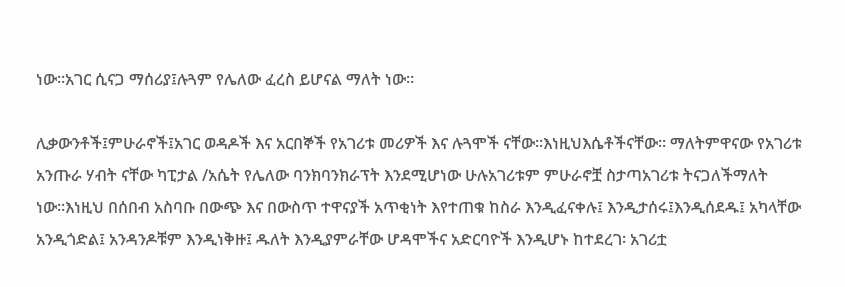ነው።አገር ሲናጋ ማሰሪያ፤ሉጓም የሌለው ፈረስ ይሆናል ማለት ነው።

ሊቃውንቶች፤ምሁራኖች፤አገር ወዳዶች እና አርበኞች የአገሪቱ መሪዎች እና ሉጓሞች ናቸው።እነዚህእሴቶችናቸው። ማለትምዋናው የአገሪቱ አንጡራ ሃብት ናቸው ካፒታል /አሴት የሌለው ባንክባንክራፕት እንደሚሆነው ሁሉአገሪቱም ምሁራኖቿ ስታጣአገሪቱ ትናጋለችማለት ነው።እነዚህ በሰበብ አስባቡ በውጭ እና በውስጥ ተዋናያች አጥቂነት እየተጠቁ ከስራ እንዲፈናቀሉ፤ እንዲታሰሩ፤እንዲሰደዱ፤ አካላቸው አንዲጎድል፤ አንዳንዶቹም እንዲነቅዙ፤ ዱለት እንዲያምራቸው ሆዳሞችና አድርባዮች እንዲሆኑ ከተደረገ፡ አገሪቷ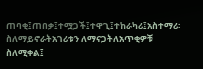ጠባቂ፤ጠበቃ፤ተሟጋች፤ተዋጊ፤ተከራካሪ፤አስተማሪ፡ ስለማይኖራትአገሪቱን ለማናጋትለአጥቂዎቹ ስለሚቀል፤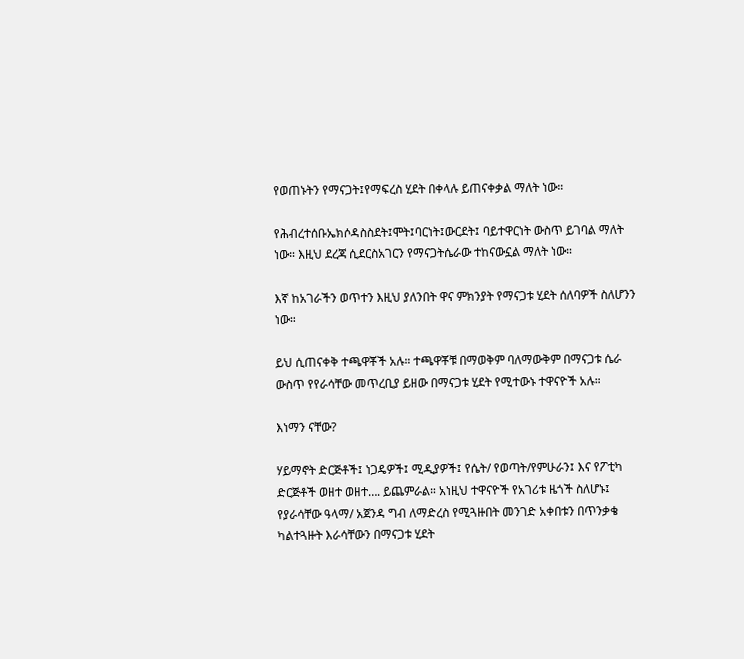የወጠኑትን የማናጋት፤የማፍረስ ሂደት በቀላሉ ይጠናቀቃል ማለት ነው።

የሕብረተሰቡኤክሶዳስስደት፤ሞት፤ባርነት፤ውርደት፤ ባይተዋርነት ውስጥ ይገባል ማለት ነው። እዚህ ደረጃ ሲደርስአገርን የማናጋትሴራው ተከናውኗል ማለት ነው።

እኛ ከአገራችን ወጥተን እዚህ ያለንበት ዋና ምክንያት የማናጋቱ ሂደት ሰለባዎች ስለሆንን ነው።

ይህ ሲጠናቀቅ ተጫዋቾች አሉ። ተጫዋቾቹ በማወቅም ባለማውቅም በማናጋቱ ሴራ ውስጥ የየራሳቸው መጥረቢያ ይዘው በማናጋቱ ሂደት የሚተውኑ ተዋናዮች አሉ።

እነማን ናቸው?

ሃይማኖት ድርጅቶች፤ ነጋዴዎች፤ ሚዲያዎች፤ የሴት/ የወጣት/የምሁራን፤ እና የፖቲካ ድርጅቶች ወዘተ ወዘተ…. ይጨምራል። አነዚህ ተዋናዮች የአገሪቱ ዜጎች ስለሆኑ፤ የያራሳቸው ዓላማ/ አጀንዳ ግብ ለማድረስ የሚጓዙበት መንገድ አቀበቱን በጥንቃቄ ካልተጓዙት እራሳቸውን በማናጋቱ ሂደት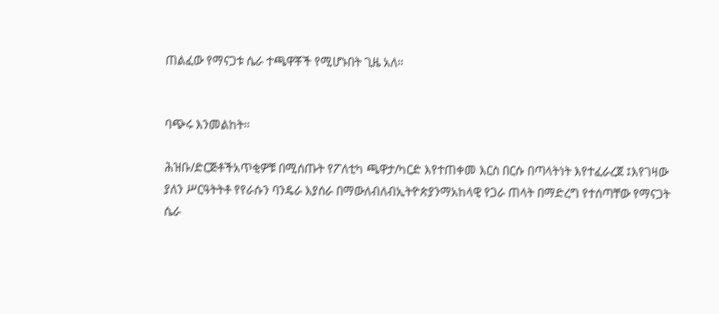ጠልፈው የማናጋቱ ሴራ ተጫዋቾች የሚሆኑበት ጊዜ አለ።


ባጭሩ እንመልከት።

ሕዝቡ/ድርጅቶችአጥቂዎቹ በሚሰጡት የፖለቲካ ጫዋታ/ካርድ እየተጠቀመ እርስ በርሱ በጣላትነት እየተፈራረጀ ፤እየገዛው ያለን ሥርዓትትቶ የየራሱን ባንዴራ እያሰራ በማውለብለብኢትዮጵያንማአከላዊ የጋራ ጠላት በማድረግ የተሰጣቸው የማናጋት ሴራ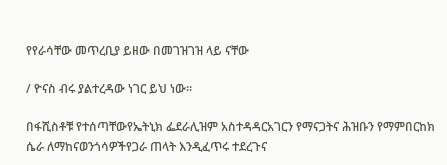የየራሳቸው መጥረቢያ ይዘው በመገዝገዝ ላይ ናቸው

/ ዮናስ ብሩ ያልተረዳው ነገር ይህ ነው።

በፋሺስቶቹ የተሰጣቸውየኤትኒክ ፌደራሊዝም አስተዳዳርአገርን የማናጋትና ሕዝቡን የማምበርከክ ሴራ ለማከናወንጎሳዎችየጋራ ጠላት እንዲፈጥሩ ተደረጉና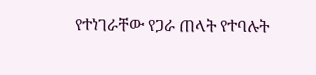የተነገራቸው የጋራ ጠላት የተባሉት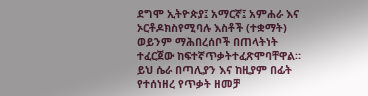ደግሞ ኢትዮጵያ፤ አማርኛ፤ አምሐራ እና ኦርቶዶክስየሚባሉ እስቶች (ተቋማት) ወይንም ማሕበረሰቦች በጠላትነት ተፈርጀው ከፍተኛጥቃትተፈጽሞባቸዋል። ይህ ሴራ በጣሊያን እና ከዚያም በፊት የተሰነዘረ የጥቃት ዘመቻ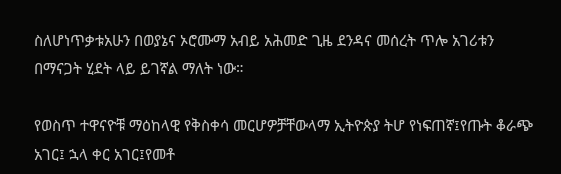ስለሆነጥቃቱአሁን በወያኔና ኦሮሙማ አብይ አሕመድ ጊዜ ደንዳና መሰረት ጥሎ አገሪቱን በማናጋት ሂደት ላይ ይገኛል ማለት ነው።

የወስጥ ተዋናዮቹ ማዕከላዊ የቅስቀሳ መርሆዎቻቸውላማ ኢትዮጵያ ትሆ የነፍጠኛ፤የጡት ቆራጭ አገር፤ ኋላ ቀር አገር፤የመቶ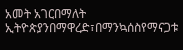አመት አገርበማለት ኢትዮጵያንበማዋረድ፣በማንኳሰስየማናጋቱ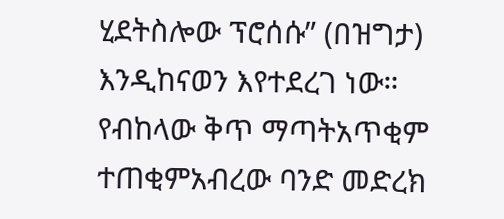ሂደትስሎው ፕሮሰሱ” (በዝግታ) እንዲከናወን እየተደረገ ነው። የብከላው ቅጥ ማጣትአጥቂም ተጠቂምአብረው ባንድ መድረክ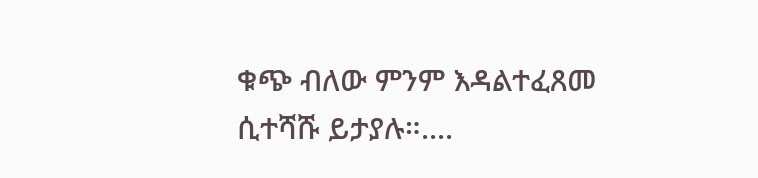ቁጭ ብለው ምንም እዳልተፈጸመ ሲተሻሹ ይታያሉ።....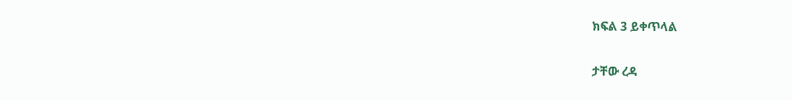ክፍል 3 ይቀጥላል

ታቸው ረዳ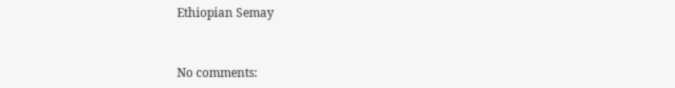Ethiopian Semay



No comments: